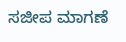ಸಜೀಪ ಮಾಗಣೆ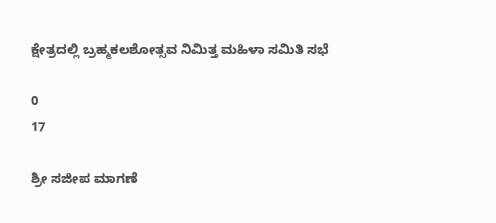ಕ್ಷೇತ್ರದಲ್ಲಿ ಬ್ರಹ್ಮಕಲಶೋತ್ಸವ ನಿಮಿತ್ತ ಮಹಿಳಾ ಸಮಿತಿ ಸಭೆ

0
17

ಶ್ರೀ ಸಜೀಪ ಮಾಗಣೆ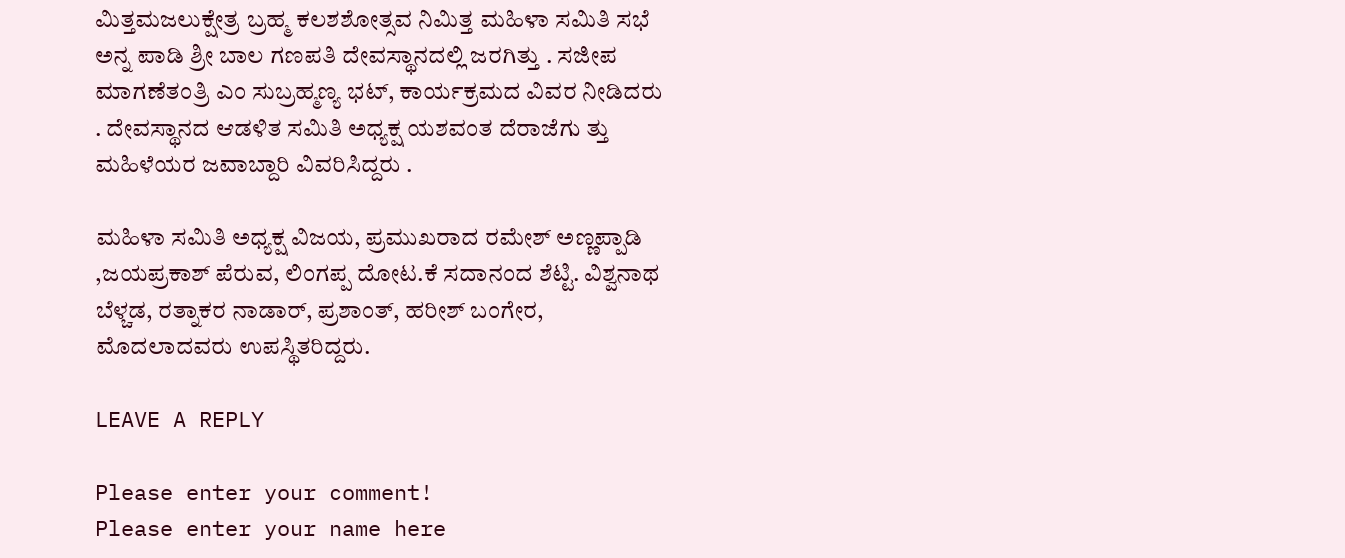ಮಿತ್ತಮಜಲುಕ್ಷೇತ್ರ ಬ್ರಹ್ಮ ಕಲಶಶೋತ್ಸವ ನಿಮಿತ್ತ ಮಹಿಳಾ ಸಮಿತಿ ಸಭೆ ಅನ್ನ ಪಾಡಿ ಶ್ರೀ ಬಾಲ ಗಣಪತಿ ದೇವಸ್ಥಾನದಲ್ಲಿ ಜರಗಿತ್ತು . ಸಜೀಪ ಮಾಗಣೆತಂತ್ರಿ ಎಂ ಸುಬ್ರಹ್ಮಣ್ಯ ಭಟ್, ಕಾರ್ಯಕ್ರಮದ ವಿವರ ನೀಡಿದರು . ದೇವಸ್ಥಾನದ ಆಡಳಿತ ಸಮಿತಿ ಅಧ್ಯಕ್ಷ ಯಶವಂತ ದೆರಾಜೆಗು ತ್ತು ಮಹಿಳೆಯರ ಜವಾಬ್ದಾರಿ ವಿವರಿಸಿದ್ದರು .

ಮಹಿಳಾ ಸಮಿತಿ ಅಧ್ಯಕ್ಷ ವಿಜಯ, ಪ್ರಮುಖರಾದ ರಮೇಶ್ ಅಣ್ಣಪ್ಪಾಡಿ ,ಜಯಪ್ರಕಾಶ್ ಪೆರುವ, ಲಿಂಗಪ್ಪ ದೋಟ.ಕೆ ಸದಾನಂದ ಶೆಟ್ಟಿ. ವಿಶ್ವನಾಥ ಬೆಳ್ಚಡ, ರತ್ನಾಕರ ನಾಡಾರ್, ಪ್ರಶಾಂತ್, ಹರೀಶ್ ಬಂಗೇರ, ಮೊದಲಾದವರು ಉಪಸ್ಥಿತರಿದ್ದರು.

LEAVE A REPLY

Please enter your comment!
Please enter your name here